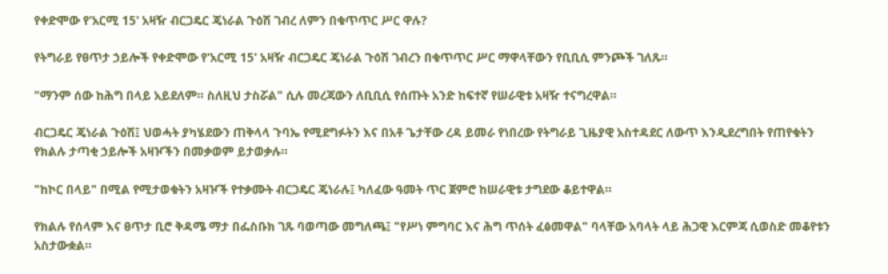የቀድሞው የ'አርሚ 15' አዛዥ ብርጋዴር ጄነራል ጉዕሽ ገብረ ለምን በቁጥጥር ሥር ዋሉ?

የትግራይ የፀጥታ ኃይሎች የቀድሞው የ'አርሚ 15' አዛዥ ብርጋዴር ጄነራል ጉዕሽ ገብረን በቁጥጥር ሥር ማዋላቸውን የቢቢሲ ምንጮች ገለጹ።

"ማንም ሰው ከሕግ በላይ አይደለም። ስለዚህ ታስሯል" ሲሉ መረጃውን ለቢቢሲ የሰጡት አንድ ከፍተኛ የሠራዊቱ አዛዥ ተናግረዋል።

ብርጋዴር ጄነራል ጉዕሽ፤ ህወሓት ያካሄደውን ጠቅላላ ጉባኤ የሚደግፉትን እና በአቶ ጌታቸው ረዳ ይመራ የነበረው የትግራይ ጊዜያዊ አስተዳደር ለውጥ እንዲደረግበት የጠየቁትን የክልሉ ታጣቂ ኃይሎች አዛዦችን በመቃወም ይታወቃሉ።

"ከኮር በላይ" በሚል የሚታወቁትን አዛዦች የተቃሙት ብርጋዴር ጄነራሉ፤ ካለፈው ዓመት ጥር ጀምሮ ከሠራዊቱ ታግደው ቆይተዋል።

የክልሉ የሰላም እና ፀጥታ ቢሮ ቅዳሜ ማታ በፌስቡክ ገጹ ባወጣው መግለጫ፤ "የሥነ ምግባር እና ሕግ ጥሰት ፈፅመዋል" ባላቸው አባላት ላይ ሕጋዊ እርምጃ ሲወስድ መቆየቱን አስታውቋል።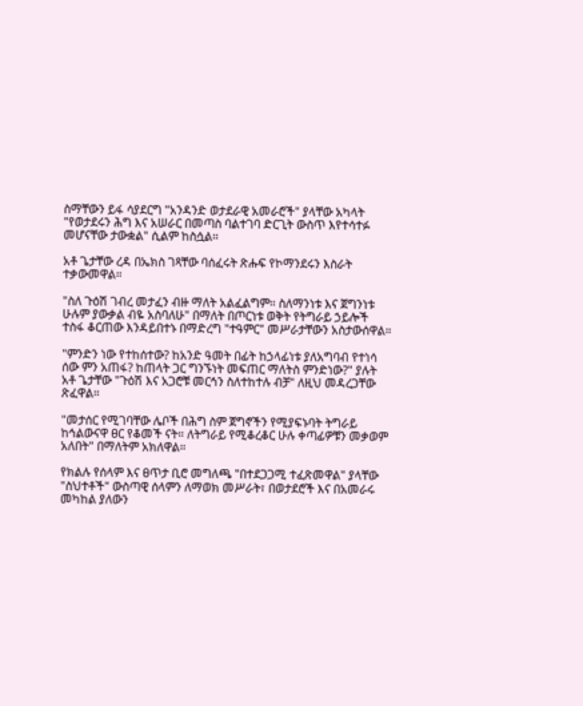ስማቸውን ይፋ ሳያደርግ "አንዳንድ ወታደራዊ አመራሮች" ያላቸው አካላት "የወታደሩን ሕግ እና አሠራር በመጣስ ባልተገባ ድርጊት ውስጥ እየተሳተፉ መሆናቸው ታውቋል" ሲልም ከስሷል።

አቶ ጌታቸው ረዳ በኤክስ ገጻቸው ባሰፈሩት ጽሑፍ የኮማንደሩን እስራት ተቃውመዋል።

"ስለ ጉዕሽ ገብረ መታፈን ብዙ ማለት አልፈልግም። ስለማንነቱ እና ጀግንነቱ ሁሉም ያውቃል ብዬ አስባለሁ" በማለት በጦርነቱ ወቅት የትግራይ ኃይሎች ተስፋ ቆርጠው እንዳይበተኑ በማድረግ "ተዓምር" መሥራታቸውን አስታውሰዋል።

"ምንድን ነው የተከሰተው? ከአንድ ዓመት በፊት ከኃላፊነቱ ያለአግባብ የተነሳ ሰው ምን አጠፋ? ከጠላት ጋር ግንኙነት መፍጠር ማለትስ ምንድነው?" ያሉት አቶ ጌታቸው "ጉዕሽ እና አጋሮቹ መርኅን ስለተከተሉ ብቻ" ለዚህ መዳረጋቸው ጽፈዋል።

"መታሰር የሚገባቸው ሌቦች በሕግ ስም ጀግኖችን የሚያፍኑባት ትግራይ ከኅልውናዋ ፀር የቆመች ናት። ለትግራይ የሚቆረቆር ሁሉ ቀጣፊዎቹን መቃወም አለበት" በማለትም አክለዋል።

የክልሉ የሰላም እና ፀጥታ ቢሮ መግለጫ "በተደጋጋሚ ተፈጽመዋል" ያላቸው "ስህተቶች" ውስጣዊ ሰላምን ለማወክ መሥራት፣ በወታደሮች እና በአመራሩ መካከል ያለውን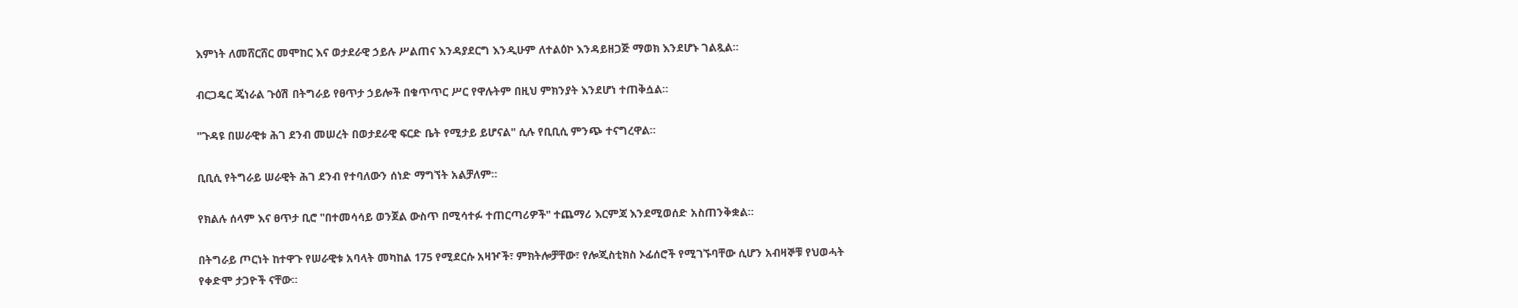እምነት ለመሸርሸር መሞከር እና ወታደራዊ ኃይሉ ሥልጠና እንዳያደርግ እንዲሁም ለተልዕኮ እንዳይዘጋጅ ማወክ እንደሆኑ ገልጿል።

ብርጋዴር ጄነራል ጉዕሽ በትግራይ የፀጥታ ኃይሎች በቁጥጥር ሥር የዋሉትም በዚህ ምክንያት እንደሆነ ተጠቅሷል።

"ጉዳዩ በሠራዊቱ ሕገ ደንብ መሠረት በወታደራዊ ፍርድ ቤት የሚታይ ይሆናል" ሲሉ የቢቢሲ ምንጭ ተናግረዋል።

ቢቢሲ የትግራይ ሠራዊት ሕገ ደንብ የተባለውን ሰነድ ማግኘት አልቻለም።

የክልሉ ሰላም እና ፀጥታ ቢሮ "በተመሳሳይ ወንጀል ውስጥ በሚሳተፉ ተጠርጣሪዎች" ተጨማሪ እርምጃ እንደሚወሰድ አስጠንቅቋል።

በትግራይ ጦርነት ከተዋጉ የሠራዊቱ አባላት መካከል 175 የሚደርሱ አዛዦች፣ ምክትሎቻቸው፣ የሎጂስቲክስ ኦፊሰሮች የሚገኙባቸው ሲሆን አብዛኞቹ የህወሓት የቀድሞ ታጋዮች ናቸው።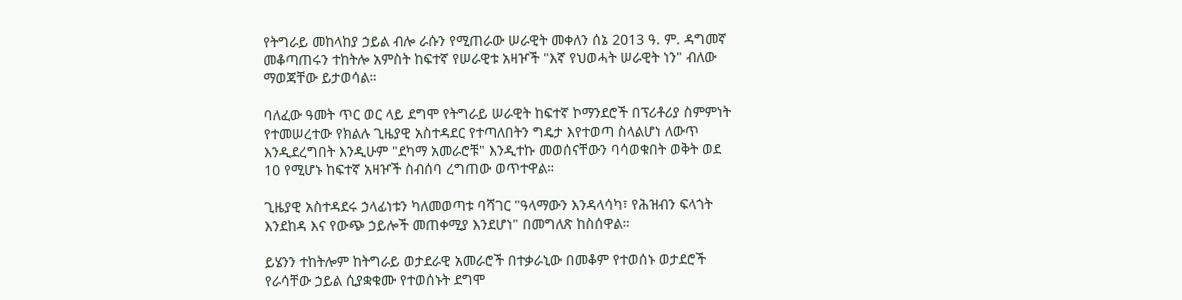የትግራይ መከላከያ ኃይል ብሎ ራሱን የሚጠራው ሠራዊት መቀለን ሰኔ 2013 ዓ. ም. ዳግመኛ መቆጣጠሩን ተከትሎ አምስት ከፍተኛ የሠራዊቱ አዛዦች "እኛ የህወሓት ሠራዊት ነን" ብለው ማወጃቸው ይታወሳል።

ባለፈው ዓመት ጥር ወር ላይ ደግሞ የትግራይ ሠራዊት ከፍተኛ ኮማንደሮች በፕሪቶሪያ ስምምነት የተመሠረተው የክልሉ ጊዜያዊ አስተዳደር የተጣለበትን ግዴታ እየተወጣ ስላልሆነ ለውጥ እንዲደረግበት እንዲሁም "ደካማ አመራሮቹ" እንዲተኩ መወሰናቸውን ባሳወቁበት ወቅት ወደ 10 የሚሆኑ ከፍተኛ አዛዦች ስብሰባ ረግጠው ወጥተዋል።

ጊዜያዊ አስተዳደሩ ኃላፊነቱን ካለመወጣቱ ባሻገር "ዓላማውን እንዳላሳካ፣ የሕዝብን ፍላጎት እንደከዳ እና የውጭ ኃይሎች መጠቀሚያ እንደሆነ" በመግለጽ ከስሰዋል።

ይሄንን ተከትሎም ከትግራይ ወታደራዊ አመራሮች በተቃራኒው በመቆም የተወሰኑ ወታደሮች የራሳቸው ኃይል ሲያቋቁሙ የተወሰኑት ደግሞ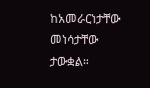ከአመራርነታቸው መነሳታቸው ታውቋል።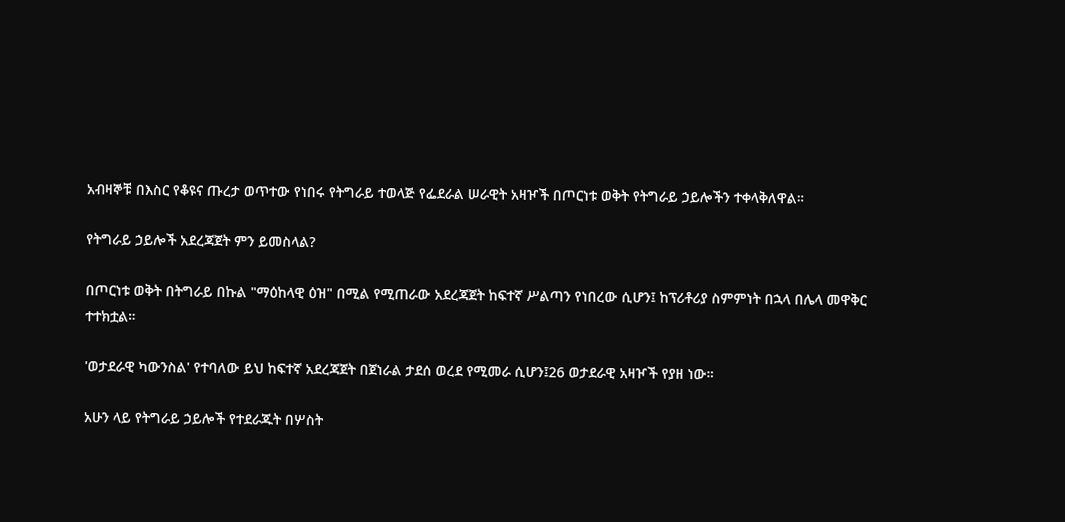አብዛኞቹ በእስር የቆዩና ጡረታ ወጥተው የነበሩ የትግራይ ተወላጅ የፌደራል ሠራዊት አዛዦች በጦርነቱ ወቅት የትግራይ ኃይሎችን ተቀላቅለዋል።

የትግራይ ኃይሎች አደረጃጀት ምን ይመስላል?

በጦርነቱ ወቅት በትግራይ በኩል "ማዕከላዊ ዕዝ" በሚል የሚጠራው አደረጃጀት ከፍተኛ ሥልጣን የነበረው ሲሆን፤ ከፕሪቶሪያ ስምምነት በኋላ በሌላ መዋቅር ተተክቷል።

'ወታደራዊ ካውንስል' የተባለው ይህ ከፍተኛ አደረጃጀት በጀነራል ታደሰ ወረደ የሚመራ ሲሆን፤26 ወታደራዊ አዛዦች የያዘ ነው።

አሁን ላይ የትግራይ ኃይሎች የተደራጁት በሦስት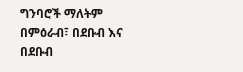ግንባሮች ማለትም በምዕራብ፣ በደቡብ እና በደቡብ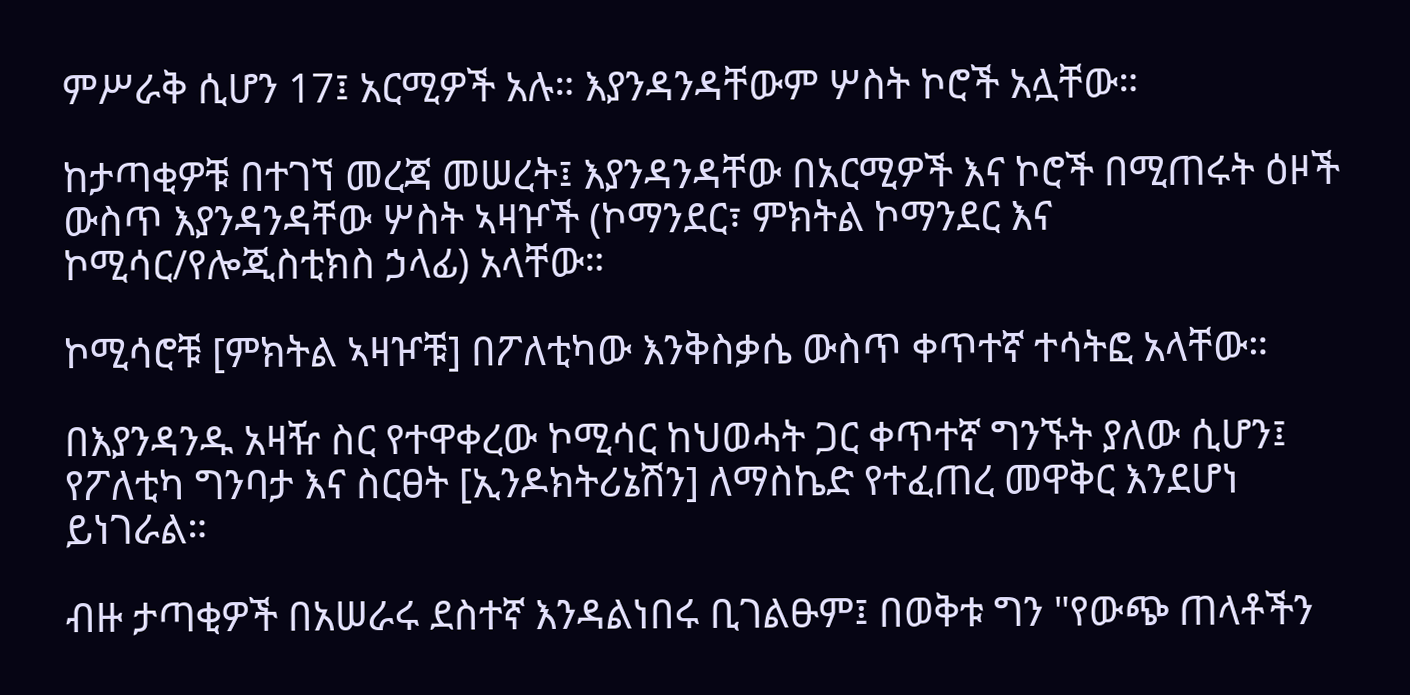ምሥራቅ ሲሆን 17፤ አርሚዎች አሉ። እያንዳንዳቸውም ሦስት ኮሮች አሏቸው።

ከታጣቂዎቹ በተገኘ መረጃ መሠረት፤ እያንዳንዳቸው በአርሚዎች እና ኮሮች በሚጠሩት ዕዞች ውስጥ እያንዳንዳቸው ሦስት ኣዛዦች (ኮማንደር፣ ምክትል ኮማንደር እና ኮሚሳር/የሎጂስቲክስ ኃላፊ) አላቸው።

ኮሚሳሮቹ [ምክትል ኣዛዦቹ] በፖለቲካው እንቅስቃሴ ውስጥ ቀጥተኛ ተሳትፎ አላቸው።

በእያንዳንዱ አዛዥ ስር የተዋቀረው ኮሚሳር ከህወሓት ጋር ቀጥተኛ ግንኙት ያለው ሲሆን፤ የፖለቲካ ግንባታ እና ስርፀት [ኢንዶክትሪኔሽን] ለማስኬድ የተፈጠረ መዋቅር እንደሆነ ይነገራል።

ብዙ ታጣቂዎች በአሠራሩ ደስተኛ እንዳልነበሩ ቢገልፁም፤ በወቅቱ ግን "የውጭ ጠላቶችን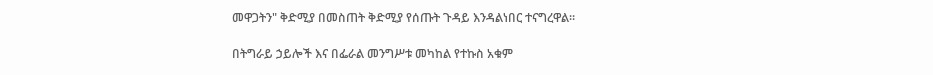መዋጋትን" ቅድሚያ በመስጠት ቅድሚያ የሰጡት ጉዳይ እንዳልነበር ተናግረዋል።

በትግራይ ኃይሎች እና በፌራል መንግሥቱ መካከል የተኩስ አቁም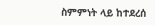ስምምነት ላይ ከተደረሰ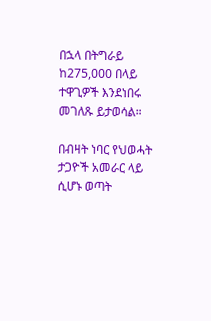በኋላ በትግራይ ከ275,000 በላይ ተዋጊዎች እንደነበሩ መገለጹ ይታወሳል።

በብዛት ነባር የህወሓት ታጋዮች አመራር ላይ ሲሆኑ ወጣት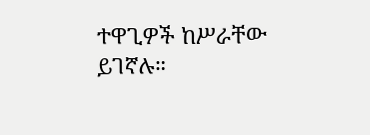ተዋጊዎች ከሥራቸው ይገኛሉ።